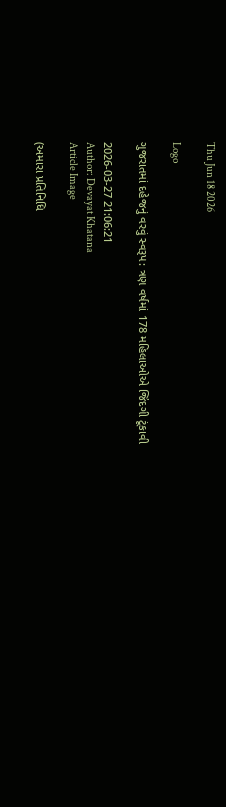Thu Jun 18 2026

Logo

ગુજરાતમાં દહેજનું વરવું સ્વરૂપ: ત્રણ વર્ષમાં 178 મહિલાઓએ જિંદગી ટૂંકાવી

2026-03-27 21:06:21
Author: Devayat Khatana
Article Image

(અમારા પ્રતિનિધિ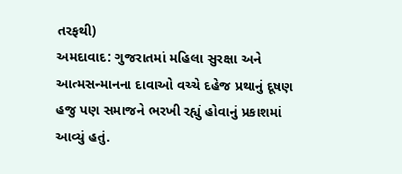તરફથી)
અમદાવાદ: ગુજરાતમાં મહિલા સુરક્ષા અને આત્મસન્માનના દાવાઓ વચ્ચે દહેજ પ્રથાનું દૂષણ હજુ પણ સમાજને ભરખી રહ્યું હોવાનું પ્રકાશમાં આવ્યું હતું.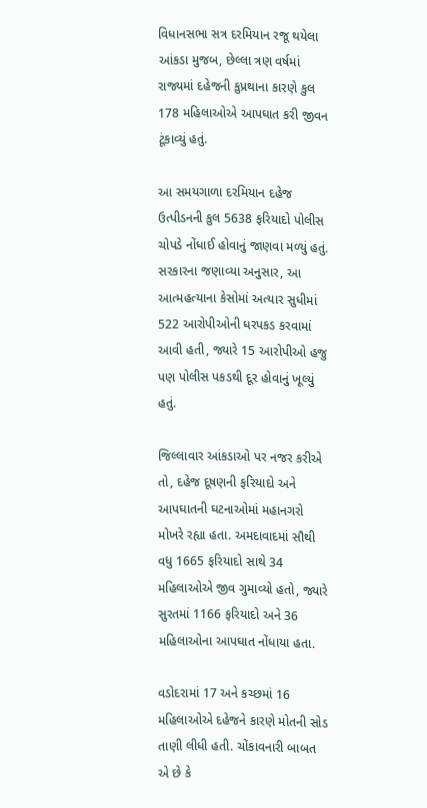વિધાનસભા સત્ર દરમિયાન રજૂ થયેલા આંકડા મુજબ, છેલ્લા ત્રણ વર્ષમાં રાજ્યમાં દહેજની કુપ્રથાના કારણે કુલ 178 મહિલાઓએ આપઘાત કરી જીવન ટૂંકાવ્યું હતું.

આ સમયગાળા દરમિયાન દહેજ ઉત્પીડનની કુલ 5638 ફરિયાદો પોલીસ ચોપડે નોંધાઈ હોવાનું જાણવા મળ્યું હતું. સરકારના જણાવ્યા અનુસાર, આ આત્મહત્યાના કેસોમાં અત્યાર સુધીમાં 522 આરોપીઓની ધરપકડ કરવામાં આવી હતી, જ્યારે 15 આરોપીઓ હજુ પણ પોલીસ પકડથી દૂર હોવાનું ખૂલ્યું હતું.

જિલ્લાવાર આંકડાઓ પર નજર કરીએ તો, દહેજ દૂષણની ફરિયાદો અને આપઘાતની ઘટનાઓમાં મહાનગરો મોખરે રહ્યા હતા. અમદાવાદમાં સૌથી વધુ 1665 ફરિયાદો સાથે 34 મહિલાઓએ જીવ ગુમાવ્યો હતો, જ્યારે સુરતમાં 1166 ફરિયાદો અને 36 મહિલાઓના આપઘાત નોંધાયા હતા.

વડોદરામાં 17 અને કચ્છમાં 16 મહિલાઓએ દહેજને કારણે મોતની સોડ તાણી લીધી હતી. ચોંકાવનારી બાબત એ છે કે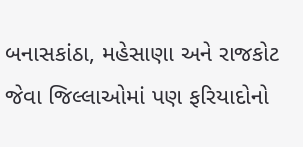બનાસકાંઠા, મહેસાણા અને રાજકોટ જેવા જિલ્લાઓમાં પણ ફરિયાદોનો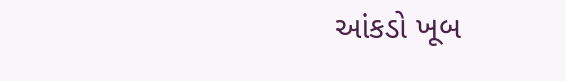આંકડો ખૂબ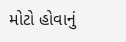મોટો હોવાનું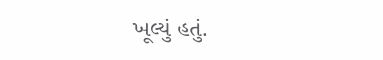ખૂલ્યું હતું.